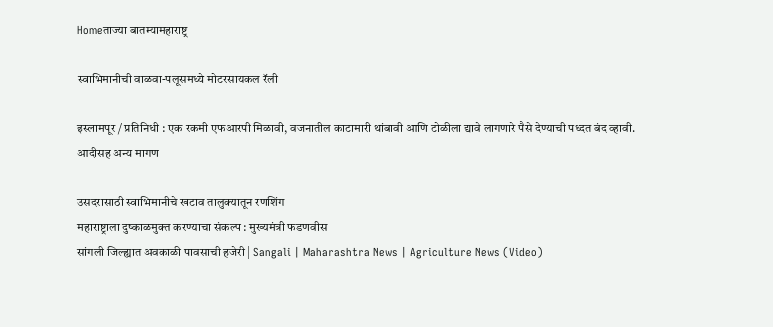Homeताज्या बातम्यामहाराष्ट्र

स्वाभिमानीची वाळवा-पलूसमध्ये मोटरसायकल रॅली

इस्लामपूर / प्रतिनिधी : एक रकमी एफआरपी मिळावी, वजनातील काटामारी थांबावी आणि टोळीला द्यावे लागणारे पैसे देण्याची पध्दत बंद व्हावी. आदीसह अन्य मागण

उसदरासाठी स्वाभिमानीचे खटाव तालुक्यातून रणशिंग
महाराष्ट्राला दुष्काळमुक्त करण्याचा संकल्प : मुख्यमंत्री फडणवीस
सांगली जिल्ह्यात अवकाळी पावसाची हजेरी | Sangali | Maharashtra News | Agriculture News (Video)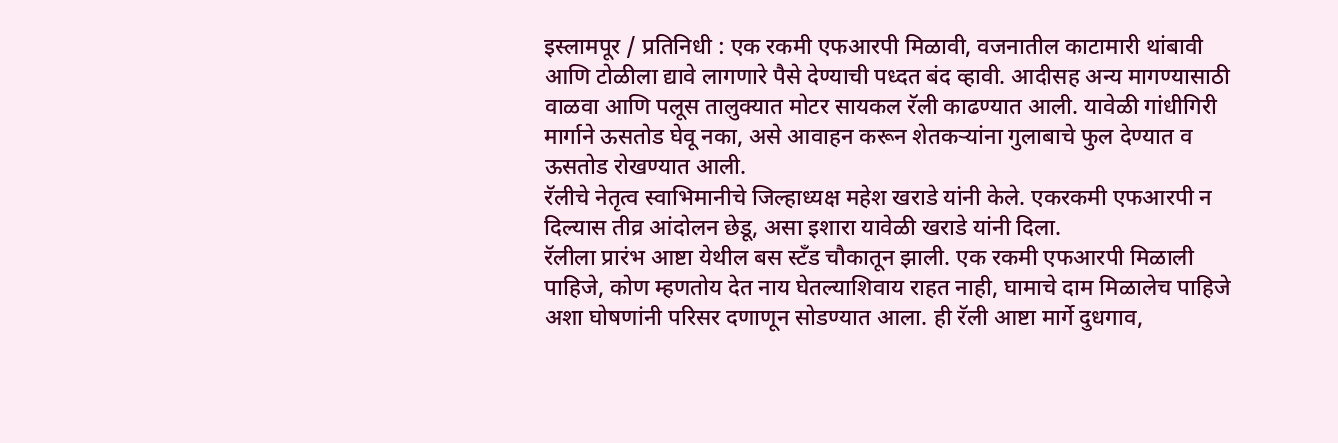इस्लामपूर / प्रतिनिधी : एक रकमी एफआरपी मिळावी, वजनातील काटामारी थांबावी आणि टोळीला द्यावे लागणारे पैसे देण्याची पध्दत बंद व्हावी. आदीसह अन्य मागण्यासाठी वाळवा आणि पलूस तालुक्यात मोटर सायकल रॅली काढण्यात आली. यावेळी गांधीगिरी मार्गाने ऊसतोड घेवू नका, असे आवाहन करून शेतकर्‍यांना गुलाबाचे फुल देण्यात व ऊसतोड रोखण्यात आली.
रॅलीचे नेतृत्व स्वाभिमानीचे जिल्हाध्यक्ष महेश खराडे यांनी केले. एकरकमी एफआरपी न दिल्यास तीव्र आंदोलन छेडू, असा इशारा यावेळी खराडे यांनी दिला.
रॅलीला प्रारंभ आष्टा येथील बस स्टँड चौकातून झाली. एक रकमी एफआरपी मिळाली पाहिजे, कोण म्हणतोय देत नाय घेतल्याशिवाय राहत नाही, घामाचे दाम मिळालेच पाहिजे अशा घोषणांनी परिसर दणाणून सोडण्यात आला. ही रॅली आष्टा मार्गे दुधगाव,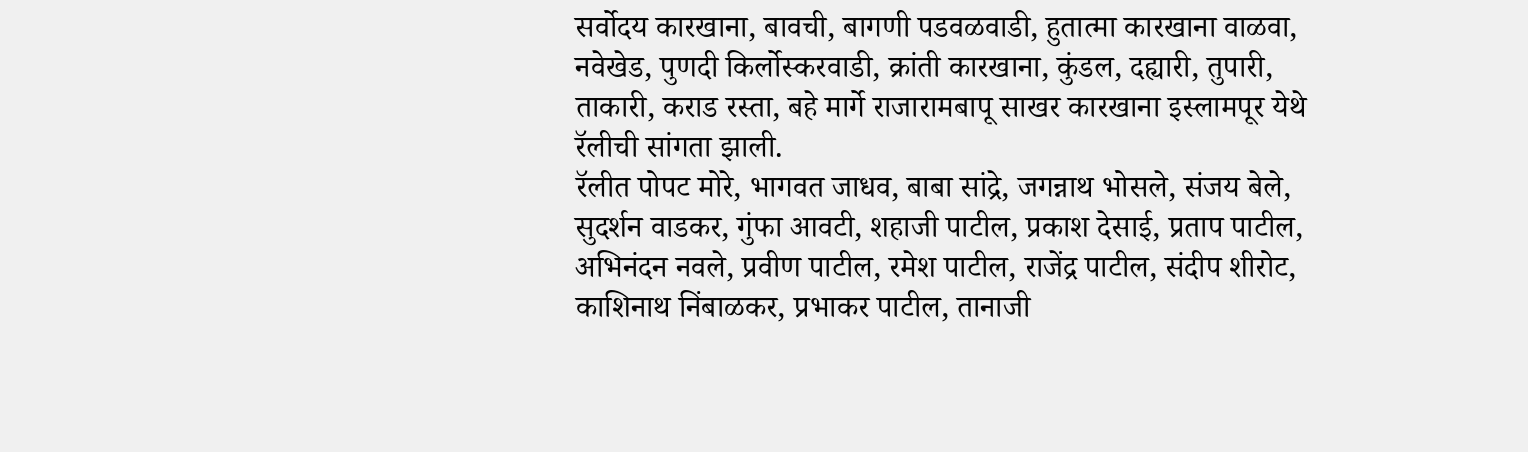सर्वोदय कारखाना, बावची, बागणी पडवळवाडी, हुतात्मा कारखाना वाळवा, नवेखेड, पुणदी किर्लोस्करवाडी, क्रांती कारखाना, कुंडल, दह्यारी, तुपारी, ताकारी, कराड रस्ता, बहे मार्गे राजारामबापू साखर कारखाना इस्लामपूर येथे रॅलीची सांगता झाली.
रॅलीत पोपट मोरे, भागवत जाधव, बाबा सांद्रे, जगन्नाथ भोसले, संजय बेले, सुदर्शन वाडकर, गुंफा आवटी, शहाजी पाटील, प्रकाश देसाई, प्रताप पाटील, अभिनंदन नवले, प्रवीण पाटील, रमेश पाटील, राजेंद्र पाटील, संदीप शीरोट, काशिनाथ निंबाळकर, प्रभाकर पाटील, तानाजी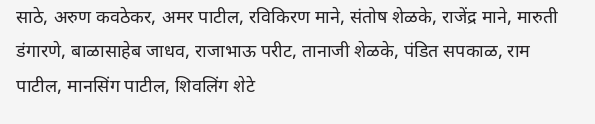साठे, अरुण कवठेकर, अमर पाटील, रविकिरण माने, संतोष शेळके, राजेंद्र माने, मारुती डंगारणे, बाळासाहेब जाधव, राजाभाऊ परीट, तानाजी शेळके, पंडित सपकाळ, राम पाटील, मानसिंग पाटील, शिवलिंग शेटे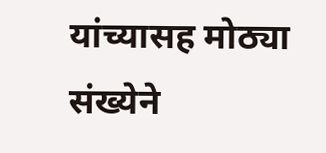यांच्यासह मोठ्या संख्येने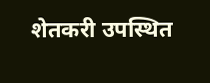शेतकरी उपस्थित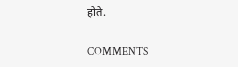होते.

COMMENTS